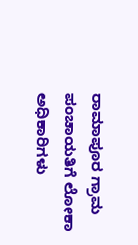ರಾಮಾಪೂರ ಗ್ರಾಮ ಪಂಚಾಯತಿಗೆ ಲೋಕಾ ಅಧಿಕಾರಿಗಳು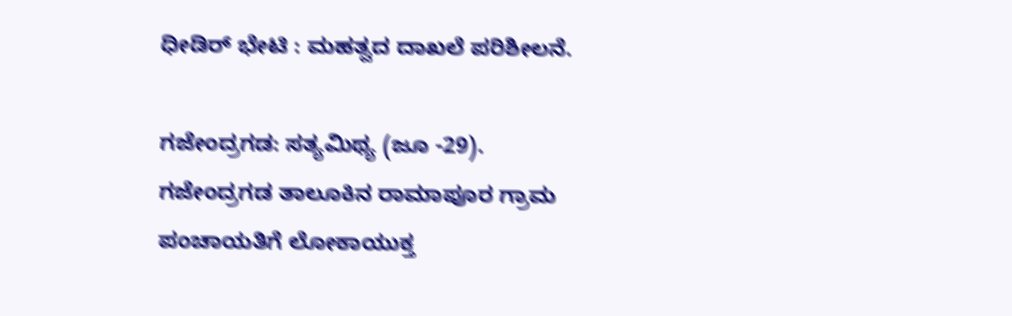ಧೀಡಿರ್ ಭೇಟಿ : ಮಹತ್ವದ ದಾಖಲೆ ಪರಿಶೀಲನೆ.

ಗಜೇಂದ್ರಗಡ: ಸತ್ಯಮಿಥ್ಯ (ಜೂ -29).
ಗಜೇಂದ್ರಗಡ ತಾಲೂಕಿನ ರಾಮಾಪೂರ ಗ್ರಾಮ ಪಂಚಾಯತಿಗೆ ಲೋಕಾಯುಕ್ತ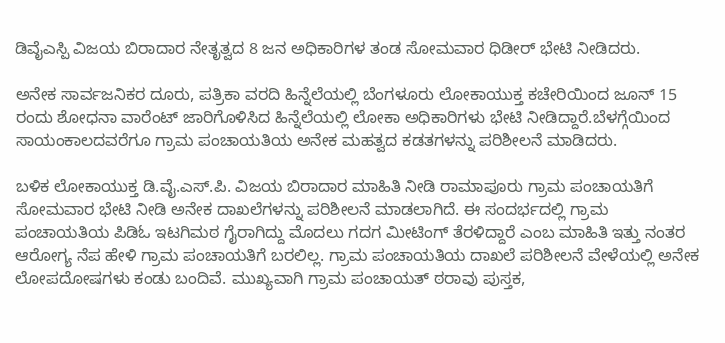ಡಿವೈಎಸ್ಪಿ ವಿಜಯ ಬಿರಾದಾರ ನೇತೃತ್ವದ 8 ಜನ ಅಧಿಕಾರಿಗಳ ತಂಡ ಸೋಮವಾರ ಧಿಡೀರ್ ಭೇಟಿ ನೀಡಿದರು.

ಅನೇಕ ಸಾರ್ವಜನಿಕರ ದೂರು, ಪತ್ರಿಕಾ ವರದಿ ಹಿನ್ನೆಲೆಯಲ್ಲಿ ಬೆಂಗಳೂರು ಲೋಕಾಯುಕ್ತ ಕಚೇರಿಯಿಂದ ಜೂನ್ 15 ರಂದು ಶೋಧನಾ ವಾರೆಂಟ್ ಜಾರಿಗೊಳಿಸಿದ ಹಿನ್ನೆಲೆಯಲ್ಲಿ ಲೋಕಾ ಅಧಿಕಾರಿಗಳು ಭೇಟಿ ನೀಡಿದ್ದಾರೆ.ಬೆಳಗ್ಗೆಯಿಂದ ಸಾಯಂಕಾಲದವರೆಗೂ ಗ್ರಾಮ ಪಂಚಾಯತಿಯ ಅನೇಕ ಮಹತ್ವದ ಕಡತಗಳನ್ನು ಪರಿಶೀಲನೆ ಮಾಡಿದರು.

ಬಳಿಕ ಲೋಕಾಯುಕ್ತ ಡಿ.ವೈ.ಎಸ್.ಪಿ. ವಿಜಯ ಬಿರಾದಾರ ಮಾಹಿತಿ ನೀಡಿ ರಾಮಾಪೂರು ಗ್ರಾಮ ಪಂಚಾಯತಿಗೆ ಸೋಮವಾರ ಭೇಟಿ ನೀಡಿ ಅನೇಕ ದಾಖಲೆಗಳನ್ನು ಪರಿಶೀಲನೆ ಮಾಡಲಾಗಿದೆ. ಈ ಸಂದರ್ಭದಲ್ಲಿ ಗ್ರಾಮ ಪಂಚಾಯತಿಯ ಪಿಡಿಓ ಇಟಗಿಮಠ ಗೈರಾಗಿದ್ದು ಮೊದಲು ಗದಗ ಮೀಟಿಂಗ್ ತೆರಳಿದ್ದಾರೆ ಎಂಬ ಮಾಹಿತಿ ಇತ್ತು ನಂತರ ಆರೋಗ್ಯ ನೆಪ ಹೇಳಿ ಗ್ರಾಮ ಪಂಚಾಯತಿಗೆ ಬರಲಿಲ್ಲ. ಗ್ರಾಮ ಪಂಚಾಯತಿಯ ದಾಖಲೆ ಪರಿಶೀಲನೆ ವೇಳೆಯಲ್ಲಿ ಅನೇಕ ಲೋಪದೋಷಗಳು ಕಂಡು ಬಂದಿವೆ. ಮುಖ್ಯವಾಗಿ ಗ್ರಾಮ ಪಂಚಾಯತ್ ಠರಾವು ಪುಸ್ತಕ,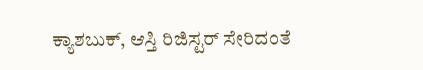ಕ್ಯಾಶಬುಕ್, ಆಸ್ತಿ ರಿಜಿಸ್ಟರ್ ಸೇರಿದಂತೆ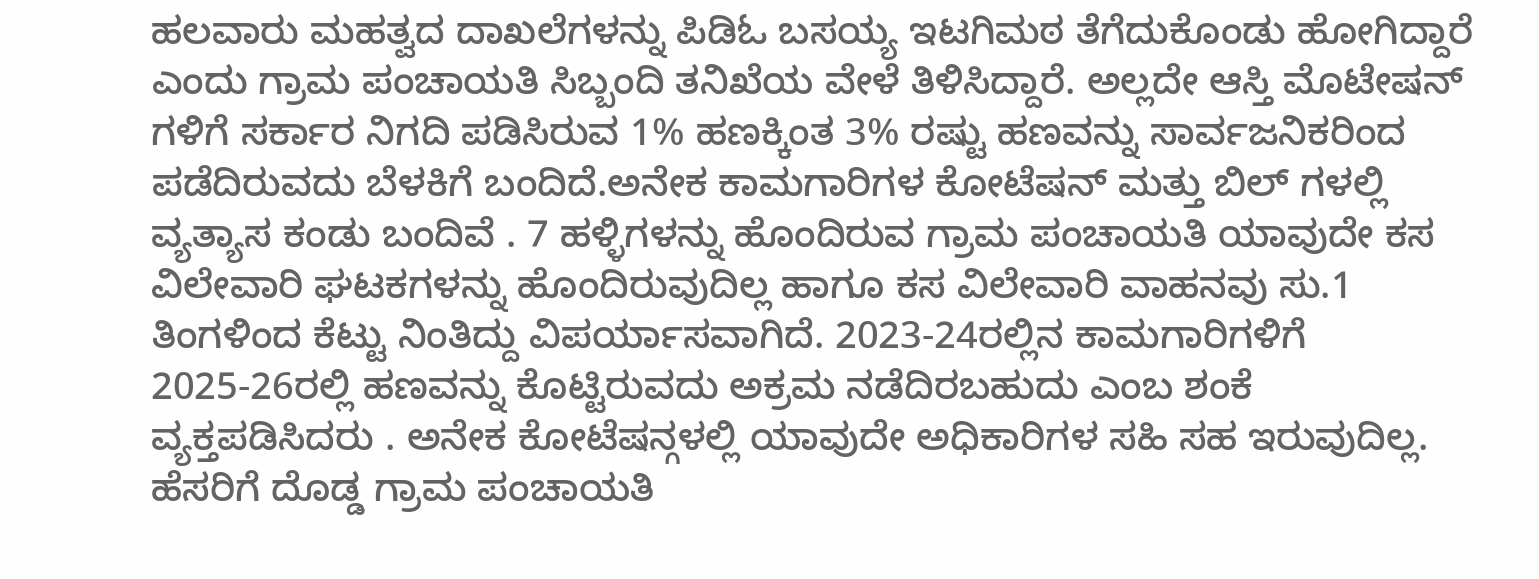ಹಲವಾರು ಮಹತ್ವದ ದಾಖಲೆಗಳನ್ನು ಪಿಡಿಓ ಬಸಯ್ಯ ಇಟಗಿಮಠ ತೆಗೆದುಕೊಂಡು ಹೋಗಿದ್ದಾರೆ ಎಂದು ಗ್ರಾಮ ಪಂಚಾಯತಿ ಸಿಬ್ಬಂದಿ ತನಿಖೆಯ ವೇಳೆ ತಿಳಿಸಿದ್ದಾರೆ. ಅಲ್ಲದೇ ಆಸ್ತಿ ಮೊಟೇಷನ್ ಗಳಿಗೆ ಸರ್ಕಾರ ನಿಗದಿ ಪಡಿಸಿರುವ 1% ಹಣಕ್ಕಿಂತ 3% ರಷ್ಟು ಹಣವನ್ನು ಸಾರ್ವಜನಿಕರಿಂದ ಪಡೆದಿರುವದು ಬೆಳಕಿಗೆ ಬಂದಿದೆ.ಅನೇಕ ಕಾಮಗಾರಿಗಳ ಕೋಟೆಷನ್ ಮತ್ತು ಬಿಲ್ ಗಳಲ್ಲಿ ವ್ಯತ್ಯಾಸ ಕಂಡು ಬಂದಿವೆ . 7 ಹಳ್ಳಿಗಳನ್ನು ಹೊಂದಿರುವ ಗ್ರಾಮ ಪಂಚಾಯತಿ ಯಾವುದೇ ಕಸ ವಿಲೇವಾರಿ ಘಟಕಗಳನ್ನು ಹೊಂದಿರುವುದಿಲ್ಲ ಹಾಗೂ ಕಸ ವಿಲೇವಾರಿ ವಾಹನವು ಸು.1 ತಿಂಗಳಿಂದ ಕೆಟ್ಟು ನಿಂತಿದ್ದು ವಿಪರ್ಯಾಸವಾಗಿದೆ. 2023-24ರಲ್ಲಿನ ಕಾಮಗಾರಿಗಳಿಗೆ 2025-26ರಲ್ಲಿ ಹಣವನ್ನು ಕೊಟ್ಟಿರುವದು ಅಕ್ರಮ ನಡೆದಿರಬಹುದು ಎಂಬ ಶಂಕೆ ವ್ಯಕ್ತಪಡಿಸಿದರು . ಅನೇಕ ಕೋಟೆಷನ್ಗಳಲ್ಲಿ ಯಾವುದೇ ಅಧಿಕಾರಿಗಳ ಸಹಿ ಸಹ ಇರುವುದಿಲ್ಲ. ಹೆಸರಿಗೆ ದೊಡ್ಡ ಗ್ರಾಮ ಪಂಚಾಯತಿ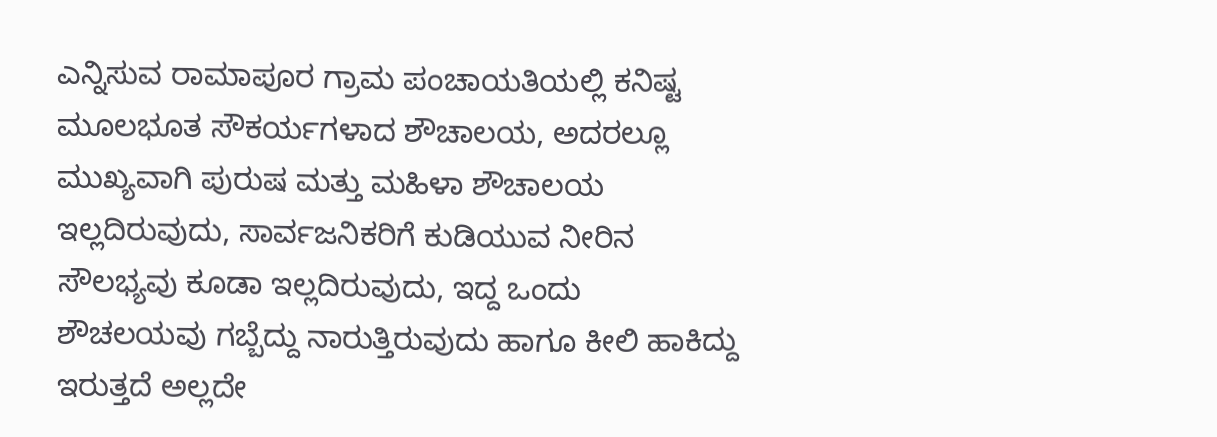ಎನ್ನಿಸುವ ರಾಮಾಪೂರ ಗ್ರಾಮ ಪಂಚಾಯತಿಯಲ್ಲಿ ಕನಿಷ್ಟ ಮೂಲಭೂತ ಸೌಕರ್ಯಗಳಾದ ಶೌಚಾಲಯ, ಅದರಲ್ಲೂ ಮುಖ್ಯವಾಗಿ ಪುರುಷ ಮತ್ತು ಮಹಿಳಾ ಶೌಚಾಲಯ ಇಲ್ಲದಿರುವುದು, ಸಾರ್ವಜನಿಕರಿಗೆ ಕುಡಿಯುವ ನೀರಿನ ಸೌಲಭ್ಯವು ಕೂಡಾ ಇಲ್ಲದಿರುವುದು, ಇದ್ದ ಒಂದು ಶೌಚಲಯವು ಗಬ್ಬೆದ್ದು ನಾರುತ್ತಿರುವುದು ಹಾಗೂ ಕೀಲಿ ಹಾಕಿದ್ದು ಇರುತ್ತದೆ ಅಲ್ಲದೇ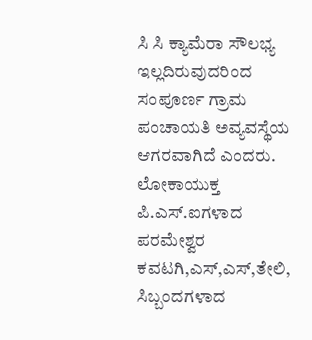ಸಿ ಸಿ ಕ್ಯಾಮೆರಾ ಸೌಲಭ್ಯ ಇಲ್ಲದಿರುವುದರಿಂದ ಸಂಪೂರ್ಣ ಗ್ರಾಮ ಪಂಚಾಯತಿ ಅವ್ಯವಸ್ಥೆಯ ಆಗರವಾಗಿದೆ ಎಂದರು.
ಲೋಕಾಯುಕ್ತ ಪಿ.ಎಸ್.ಐಗಳಾದ ಪರಮೇಶ್ವರ ಕವಟಗಿ,ಎಸ್,ಎಸ್,ತೇಲಿ, ಸಿಬ್ಬಂದಗಳಾದ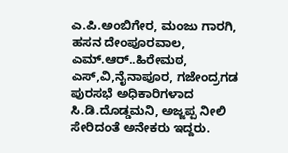ಎ.ಪಿ.ಅಂಬಿಗೇರ, ಮಂಜು ಗಾರಗಿ, ಹಸನ ದೇಂಪೂರವಾಲ, ಎಮ್.ಆರ್..ಹಿರೇಮಠ, ಎಸ್,ವಿ,ನೈನಾಪೂರ, ಗಜೇಂದ್ರಗಡ ಪುರಸಭೆ ಅಧಿಕಾರಿಗಳಾದ ಸಿ.ಡಿ.ದೊಡ್ಡಮನಿ, ಅಜ್ಜಪ್ಪ ನೀಲಿ ಸೇರಿದಂತೆ ಅನೇಕರು ಇದ್ದರು.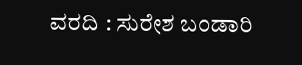ವರದಿ : ಸುರೇಶ ಬಂಡಾರಿ